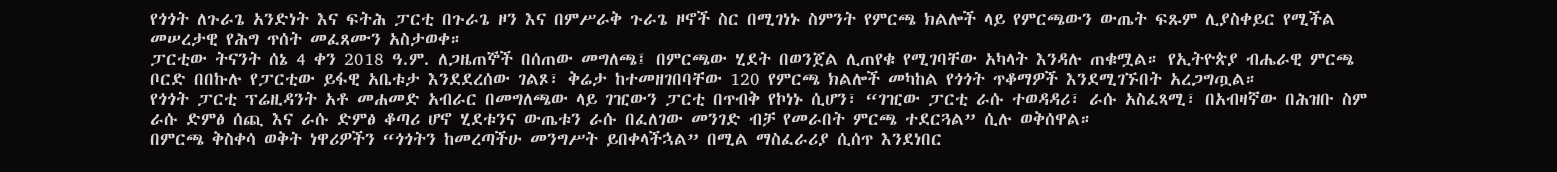የጎጎት ለጉራጌ አንድነት እና ፍትሕ ፓርቲ በጉራጌ ዞን እና በምሥራቅ ጉራጌ ዞኖች ስር በሚገነኑ ስምንት የምርጫ ክልሎች ላይ የምርጫውን ውጤት ፍጹም ሊያስቀይር የሚችል መሠረታዊ የሕግ ጥሰት መፈጸሙን አስታወቀ።
ፓርቲው ትናንት ሰኔ 4 ቀን 2018 ዓ.ም. ለጋዜጠኞች በሰጠው መግለጫ፤ በምርጫው ሂደት በወንጀል ሊጠየቁ የሚገባቸው አካላት እንዳሉ ጠቁሟል። የኢትዮጵያ ብሔራዊ ምርጫ ቦርድ በበኩሉ የፓርቲው ይፋዊ አቤቱታ እንደደረሰው ገልጾ፣ ቅሬታ ከተመዘገበባቸው 120 የምርጫ ክልሎች መካከል የጎጎት ጥቆማዎች እንደሚገኙበት አረጋግጧል።
የጎጎት ፓርቲ ፕሬዚዳንት አቶ መሐመድ አብራር በመግለጫው ላይ ገዢውን ፓርቲ በጥብቅ የኮነኑ ሲሆን፣ “ገዢው ፓርቲ ራሱ ተወዳዳሪ፣ ራሱ አስፈጻሚ፣ በአብዛኛው በሕዝቡ ስም ራሱ ድምፅ ሰጪ እና ራሱ ድምፅ ቆጣሪ ሆኖ ሂደቱንና ውጤቱን ራሱ በፈለገው መንገድ ብቻ የመራበት ምርጫ ተደርጓል” ሲሉ ወቅሰዋል።
በምርጫ ቅስቀሳ ወቅት ነዋሪዎችን “ጎጎትን ከመረጣችሁ መንግሥት ይበቀላችኋል” በሚል ማስፈራሪያ ሲሰጥ እንደነበር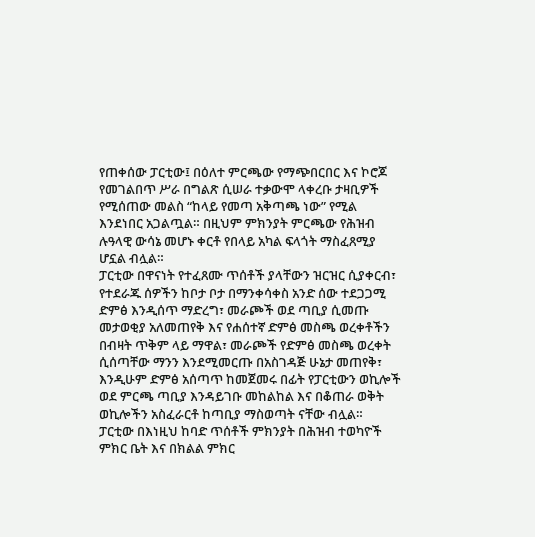የጠቀሰው ፓርቲው፤ በዕለተ ምርጫው የማጭበርበር እና ኮሮጆ የመገልበጥ ሥራ በግልጽ ሲሠራ ተቃውሞ ላቀረቡ ታዛቢዎች የሚሰጠው መልስ “ከላይ የመጣ አቅጣጫ ነው” የሚል እንደነበር አጋልጧል። በዚህም ምክንያት ምርጫው የሕዝብ ሉዓላዊ ውሳኔ መሆኑ ቀርቶ የበላይ አካል ፍላጎት ማስፈጸሚያ ሆኗል ብሏል።
ፓርቲው በዋናነት የተፈጸሙ ጥሰቶች ያላቸውን ዝርዝር ሲያቀርብ፣ የተደራጁ ሰዎችን ከቦታ ቦታ በማንቀሳቀስ አንድ ሰው ተደጋጋሚ ድምፅ እንዲሰጥ ማድረግ፣ መራጮች ወደ ጣቢያ ሲመጡ መታወቂያ አለመጠየቅ እና የሐሰተኛ ድምፅ መስጫ ወረቀቶችን በብዛት ጥቅም ላይ ማዋል፣ መራጮች የድምፅ መስጫ ወረቀት ሲሰጣቸው ማንን እንደሚመርጡ በአስገዳጅ ሁኔታ መጠየቅ፣ እንዲሁም ድምፅ አሰጣጥ ከመጀመሩ በፊት የፓርቲውን ወኪሎች ወደ ምርጫ ጣቢያ እንዳይገቡ መከልከል እና በቆጠራ ወቅት ወኪሎችን አስፈራርቶ ከጣቢያ ማስወጣት ናቸው ብሏል።
ፓርቲው በእነዚህ ከባድ ጥሰቶች ምክንያት በሕዝብ ተወካዮች ምክር ቤት እና በክልል ምክር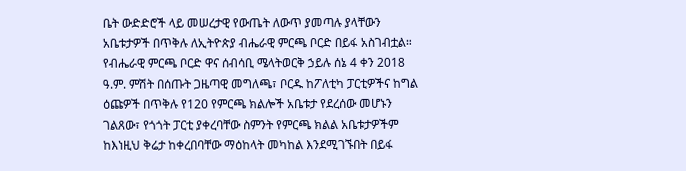ቤት ውድድሮች ላይ መሠረታዊ የውጤት ለውጥ ያመጣሉ ያላቸውን አቤቱታዎች በጥቅሉ ለኢትዮጵያ ብሔራዊ ምርጫ ቦርድ በይፋ አስገብቷል።
የብሔራዊ ምርጫ ቦርድ ዋና ሰብሳቢ ሜላትወርቅ ኃይሉ ሰኔ 4 ቀን 2018 ዓ.ም. ምሽት በሰጡት ጋዜጣዊ መግለጫ፣ ቦርዱ ከፖለቲካ ፓርቲዎችና ከግል ዕጩዎች በጥቅሉ የ120 የምርጫ ክልሎች አቤቱታ የደረሰው መሆኑን ገልጸው፣ የጎጎት ፓርቲ ያቀረባቸው ስምንት የምርጫ ክልል አቤቱታዎችም ከእነዚህ ቅሬታ ከቀረበባቸው ማዕከላት መካከል እንደሚገኙበት በይፋ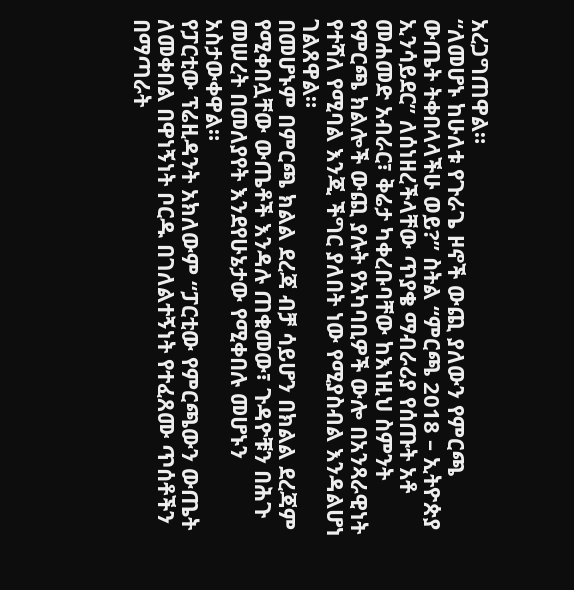አረጋግጠዋል።
“ለመሆኑ ከሁለቱ የጉራጌ ዞኖች ውጪ ያለውን የምርጫ ውጤት ትቀበላላችሁ ወይ?” ስትል “ምርጫ 2018 – ኢትዮጵያ ኢንሳይደር” ለሰነዘረችላቸው ጥያቄ ማብራሪያ የሰጡት አቶ መሐመድ አብራር፣ ቅሬታ ካቀረቡባቸው ከእነዚህ ስምንት የምርጫ ክልሎች ውጪ ያሉት የአካባቢዎች ውሎ በአንጻራዊነት የተሻለ የሚባል እንጂ ችግር ያለበት ነው የሚያስብል እንዳልሆነ ገልጸዋል።
በመሆኑም በምርጫ ክልል ደረጃ ብቻ ሳይሆን በክልል ደረጃም የሚቀበሏቸው ውጤቶች እንዳሉ ጠቁመው፣ ጉዳዮቹን በሕጉ መሠረት በመለያየት እንደየሁኔታው የሚቀበሉ መሆኑን አስታውቀዋል።
የፓርቲው ፕሬዚዳንት አክለውም “ፓርቲው የምርጫውን ውጤት ለመቀበል በዋነኝነት ቦርዱ በገለልተኝነት የተፈጸሙ ጥሰቶችን በማጣራት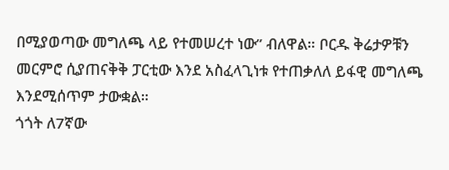በሚያወጣው መግለጫ ላይ የተመሠረተ ነው” ብለዋል። ቦርዱ ቅሬታዎቹን መርምሮ ሲያጠናቅቅ ፓርቲው እንደ አስፈላጊነቱ የተጠቃለለ ይፋዊ መግለጫ እንደሚሰጥም ታውቋል።
ጎጎት ለ7ኛው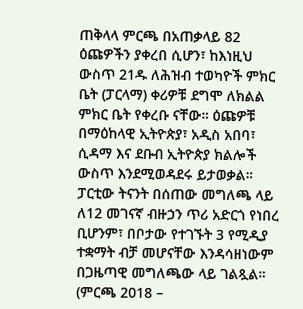ጠቅላላ ምርጫ በአጠቃላይ 82 ዕጩዎችን ያቀረበ ሲሆን፣ ከእነዚህ ውስጥ 21ዱ ለሕዝብ ተወካዮች ምክር ቤት (ፓርላማ) ቀሪዎቹ ደግሞ ለክልል ምክር ቤት የቀረቡ ናቸው። ዕጩዎቹ በማዕከላዊ ኢትዮጵያ፣ አዲስ አበባ፣ ሲዳማ እና ደቡብ ኢትዮጵያ ክልሎች ውስጥ እንደሚወዳደሩ ይታወቃል።
ፓርቲው ትናንት በሰጠው መግለጫ ላይ ለ12 መገናኛ ብዙኃን ጥሪ አድርጎ የነበረ ቢሆንም፣ በቦታው የተገኙት 3 የሚዲያ ተቋማት ብቻ መሆናቸው እንዳሳዘነውም በጋዜጣዊ መግለጫው ላይ ገልጿል። (ምርጫ 2018 –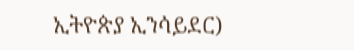ኢትዮጵያ ኢንሳይደር)